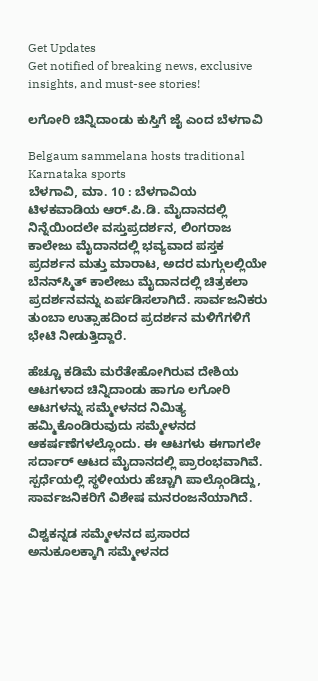Get Updates
Get notified of breaking news, exclusive insights, and must-see stories!

ಲಗೋರಿ ಚಿನ್ನಿದಾಂಡು ಕುಸ್ತಿಗೆ ಜೈ ಎಂದ ಬೆಳಗಾವಿ

Belgaum sammelana hosts traditional Karnataka sports
ಬೆಳಗಾವಿ, ಮಾ. 10 : ಬೆಳಗಾವಿಯ ಟಿಳಕವಾಡಿಯ ಆರ್.ಪಿ.ಡಿ. ಮೈದಾನದಲ್ಲಿ ನಿನ್ನೆಯಿಂದಲೇ ವಸ್ತುಪ್ರದರ್ಶನ, ಲಿಂಗರಾಜ ಕಾಲೇಜು ಮೈದಾನದಲ್ಲಿ ಭವ್ಯವಾದ ಪಸ್ತಕ ಪ್ರದರ್ಶನ ಮತ್ತು ಮಾರಾಟ, ಅದರ ಮಗ್ಗುಲಲ್ಲಿಯೇ ಬೆನನ್‌ಸ್ಮಿತ್ ಕಾಲೇಜು ಮೈದಾನದಲ್ಲಿ ಚಿತ್ರಕಲಾ ಪ್ರದರ್ಶನವನ್ನು ಏರ್ಪಡಿಸಲಾಗಿದೆ. ಸಾರ್ವಜನಿಕರು ತುಂಬಾ ಉತ್ಸಾಹದಿಂದ ಪ್ರದರ್ಶನ ಮಳಿಗೆಗಳಿಗೆ ಭೇಟಿ ನೀಡುತ್ತಿದ್ದಾರೆ.

ಹೆಚ್ಚೂ ಕಡಿಮೆ ಮರೆತೇಹೋಗಿರುವ ದೇಶಿಯ ಆಟಗಳಾದ ಚಿನ್ನಿದಾಂಡು ಹಾಗೂ ಲಗೋರಿ ಆಟಗಳನ್ನು ಸಮ್ಮೇಳನದ ನಿಮಿತ್ಯ ಹಮ್ಮಿಕೊಂಡಿರುವುದು ಸಮ್ಮೇಳನದ ಆಕರ್ಷಣೆಗಳಲ್ಲೊಂದು. ಈ ಆಟಗಳು ಈಗಾಗಲೇ ಸರ್ದಾರ್ ಆಟದ ಮೈದಾನದಲ್ಲಿ ಪ್ರಾರಂಭವಾಗಿವೆ. ಸ್ಪರ್ಧೆಯಲ್ಲಿ ಸ್ಥಳೀಯರು ಹೆಚ್ಚಾಗಿ ಪಾಲ್ಗೊಂಡಿದ್ದು, ಸಾರ್ವಜನಿಕರಿಗೆ ವಿಶೇಷ ಮನರಂಜನೆಯಾಗಿದೆ.

ವಿಶ್ವಕನ್ನಡ ಸಮ್ಮೇಳನದ ಪ್ರಸಾರದ ಅನುಕೂಲಕ್ಕಾಗಿ ಸಮ್ಮೇಳನದ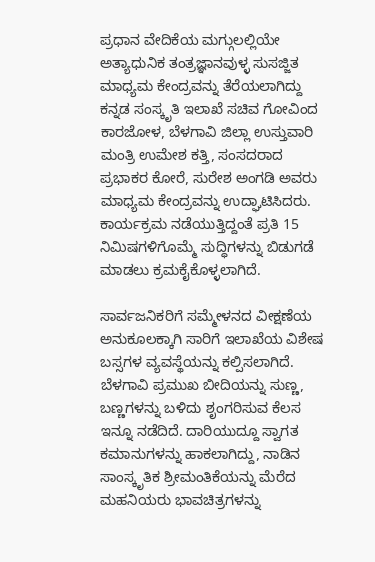ಪ್ರಧಾನ ವೇದಿಕೆಯ ಮಗ್ಗುಲಲ್ಲಿಯೇ ಅತ್ಯಾಧುನಿಕ ತಂತ್ರಜ್ಞಾನವುಳ್ಳ ಸುಸಜ್ಜಿತ ಮಾಧ್ಯಮ ಕೇಂದ್ರವನ್ನು ತೆರೆಯಲಾಗಿದ್ದು ಕನ್ನಡ ಸಂಸ್ಕೃತಿ ಇಲಾಖೆ ಸಚಿವ ಗೋವಿಂದ ಕಾರಜೋಳ, ಬೆಳಗಾವಿ ಜಿಲ್ಲಾ ಉಸ್ತುವಾರಿ ಮಂತ್ರಿ ಉಮೇಶ ಕತ್ತಿ, ಸಂಸದರಾದ ಪ್ರಭಾಕರ ಕೋರೆ, ಸುರೇಶ ಅಂಗಡಿ ಅವರು ಮಾಧ್ಯಮ ಕೇಂದ್ರವನ್ನು ಉದ್ಘಾಟಿಸಿದರು. ಕಾರ್ಯಕ್ರಮ ನಡೆಯುತ್ತಿದ್ದಂತೆ ಪ್ರತಿ 15 ನಿಮಿಷಗಳಿಗೊಮ್ಮೆ ಸುದ್ಧಿಗಳನ್ನು ಬಿಡುಗಡೆ ಮಾಡಲು ಕ್ರಮಕೈಕೊಳ್ಳಲಾಗಿದೆ.

ಸಾರ್ವಜನಿಕರಿಗೆ ಸಮ್ಮೇಳನದ ವೀಕ್ಷಣೆಯ ಅನುಕೂಲಕ್ಕಾಗಿ ಸಾರಿಗೆ ಇಲಾಖೆಯ ವಿಶೇಷ ಬಸ್ಸಗಳ ವ್ಯವಸ್ಥೆಯನ್ನು ಕಲ್ಪಿಸಲಾಗಿದೆ. ಬೆಳಗಾವಿ ಪ್ರಮುಖ ಬೀದಿಯನ್ನು ಸುಣ್ಣ, ಬಣ್ಣಗಳನ್ನು ಬಳಿದು ಶೃಂಗರಿಸುವ ಕೆಲಸ ಇನ್ನೂ ನಡೆದಿದೆ. ದಾರಿಯುದ್ದೂ ಸ್ವಾಗತ ಕಮಾನುಗಳನ್ನು ಹಾಕಲಾಗಿದ್ದು, ನಾಡಿನ ಸಾಂಸ್ಕೃತಿಕ ಶ್ರೀಮಂತಿಕೆಯನ್ನು ಮೆರೆದ ಮಹನಿಯರು ಭಾವಚಿತ್ರಗಳನ್ನು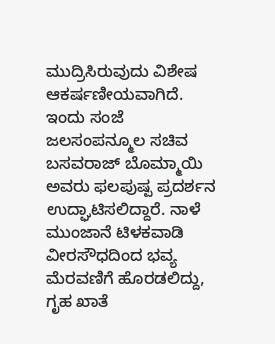ಮುದ್ರಿಸಿರುವುದು ವಿಶೇಷ ಆಕರ್ಷಣೀಯವಾಗಿದೆ. ಇಂದು ಸಂಜೆ ಜಲಸಂಪನ್ಮೂಲ ಸಚಿವ ಬಸವರಾಜ್ ಬೊಮ್ಮಾಯಿ ಅವರು ಫಲಪುಷ್ಪ ಪ್ರದರ್ಶನ ಉದ್ಘಾಟಿಸಲಿದ್ದಾರೆ. ನಾಳೆ ಮುಂಜಾನೆ ಟಿಳಕವಾಡಿ ವೀರಸೌಧದಿಂದ ಭವ್ಯ ಮೆರವಣಿಗೆ ಹೊರಡಲಿದ್ದು, ಗೃಹ ಖಾತೆ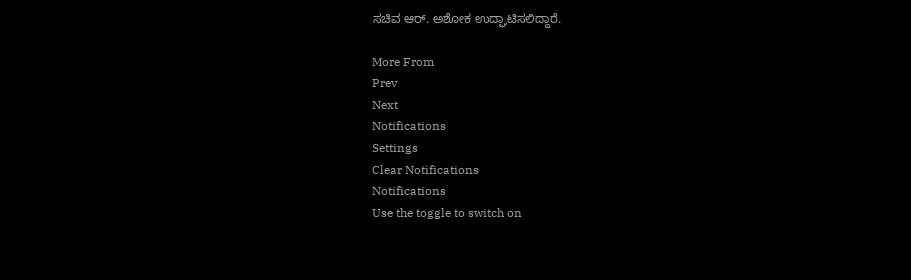ಸಚಿವ ಆರ್. ಅಶೋಕ ಉದ್ಘಾಟಿಸಲಿದ್ದಾರೆ.

More From
Prev
Next
Notifications
Settings
Clear Notifications
Notifications
Use the toggle to switch on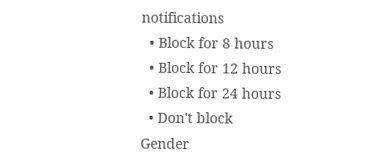notifications
  • Block for 8 hours
  • Block for 12 hours
  • Block for 24 hours
  • Don't block
Gender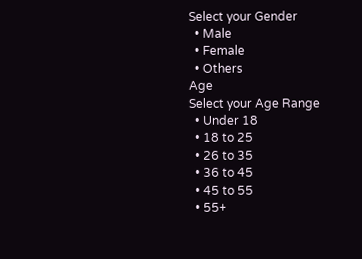Select your Gender
  • Male
  • Female
  • Others
Age
Select your Age Range
  • Under 18
  • 18 to 25
  • 26 to 35
  • 36 to 45
  • 45 to 55
  • 55+